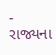- રાજ્યના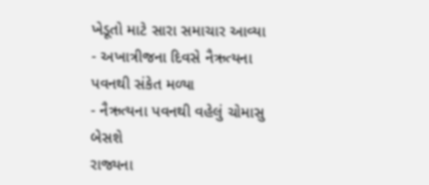ખેડૂતો માટે સારા સમાચાર આવ્યા
- અખાત્રીજના દિવસે નૈઋત્યના પવનથી સંકેત મળ્યા
- નૈઋત્યના પવનથી વહેલું ચોમાસુ બેસશે
રાજ્યના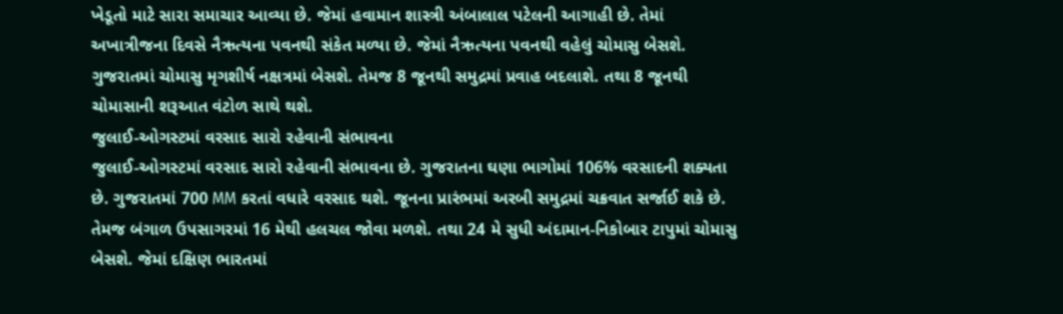ખેડૂતો માટે સારા સમાચાર આવ્યા છે. જેમાં હવામાન શાસ્ત્રી અંબાલાલ પટેલની આગાહી છે. તેમાં અખાત્રીજના દિવસે નૈઋત્યના પવનથી સંકેત મળ્યા છે. જેમાં નૈઋત્યના પવનથી વહેલું ચોમાસુ બેસશે. ગુજરાતમાં ચોમાસુ મૃગશીર્ષ નક્ષત્રમાં બેસશે. તેમજ 8 જૂનથી સમુદ્રમાં પ્રવાહ બદલાશે. તથા 8 જૂનથી ચોમાસાની શરૂઆત વંટોળ સાથે થશે.
જુલાઈ-ઓગસ્ટમાં વરસાદ સારો રહેવાની સંભાવના
જુલાઈ-ઓગસ્ટમાં વરસાદ સારો રહેવાની સંભાવના છે. ગુજરાતના ઘણા ભાગોમાં 106% વરસાદની શક્યતા છે. ગુજરાતમાં 700 MM કરતાં વધારે વરસાદ થશે. જૂનના પ્રારંભમાં અરબી સમુદ્રમાં ચક્રવાત સર્જાઈ શકે છે. તેમજ બંગાળ ઉપસાગરમાં 16 મેથી હલચલ જોવા મળશે. તથા 24 મે સુધી અંદામાન-નિકોબાર ટાપુમાં ચોમાસુ બેસશે. જેમાં દક્ષિણ ભારતમાં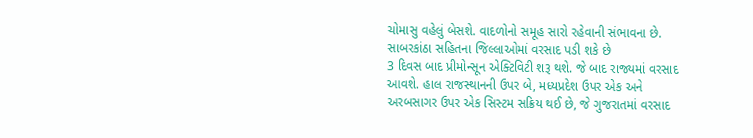ચોમાસુ વહેલું બેસશે. વાદળોનો સમૂહ સારો રહેવાની સંભાવના છે.
સાબરકાંઠા સહિતના જિલ્લાઓમાં વરસાદ પડી શકે છે
3 દિવસ બાદ પ્રીમોન્સૂન એક્ટિવિટી શરૂ થશે. જે બાદ રાજ્યમાં વરસાદ આવશે. હાલ રાજસ્થાનની ઉપર બે, મધ્યપ્રદેશ ઉપર એક અને અરબસાગર ઉપર એક સિસ્ટમ સક્રિય થઈ છે, જે ગુજરાતમાં વરસાદ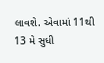લાવશે. એવામાં 11થી 13 મે સુધી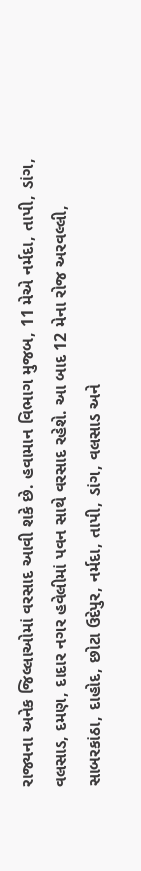રાજ્યના અનેક જિલ્લાઓમાં વરસાદ આવી શકે છે. હવામાન વિભાગ મુજબ, 11 મેએ નર્મદા, તાપી, ડાંગ, વલસાડ, દમણ, દાદાર નગર હવેલીમાં પવન સાથે વરસાદ રહેશે. આ બાદ 12 મેના રોજ અરવલ્લી, સાબરકાંઠા, દાહોદ, છોટા ઉદેપુર, નર્મદા, તાપી, ડાંગ, વલસાડ અને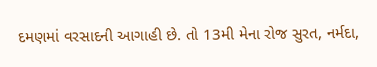દમણમાં વરસાદની આગાહી છે. તો 13મી મેના રોજ સુરત, નર્મદા,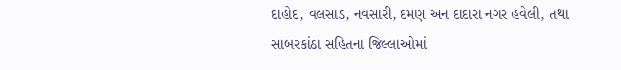દાહોદ, વલસાડ, નવસારી, દમણ અન દાદારા નગર હવેલી, તથા સાબરકાંઠા સહિતના જિલ્લાઓમાં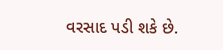વરસાદ પડી શકે છે.